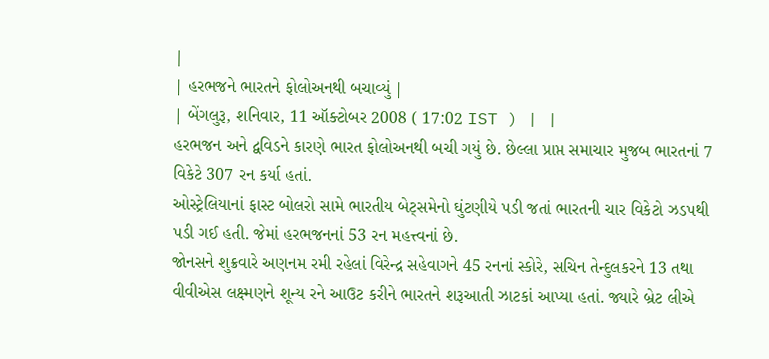|
| હરભજને ભારતને ફોલોઅનથી બચાવ્યું |
| બેંગલુરૂ, શનિવાર, 11 ઑક્ટોબર 2008 ( 17:02 IST ) | |
હરભજન અને દ્વવિડને કારણે ભારત ફોલોઅનથી બચી ગયું છે. છેલ્લા પ્રાપ્ત સમાચાર મુજબ ભારતનાં 7 વિકેટે 307 રન કર્યા હતાં.
ઓસ્ટ્રેલિયાનાં ફાસ્ટ બોલરો સામે ભારતીય બેટ્સમેનો ઘુંટણીયે પડી જતાં ભારતની ચાર વિકેટો ઝડપથી પડી ગઈ હતી. જેમાં હરભજનનાં 53 રન મહત્ત્વનાં છે.
જોનસને શુક્રવારે અણનમ રમી રહેલાં વિરેન્દ્ર સહેવાગને 45 રનનાં સ્કોરે, સચિન તેન્દુલકરને 13 તથા વીવીએસ લક્ષ્મણને શૂન્ય રને આઉટ કરીને ભારતને શરૂઆતી ઝાટકાં આપ્યા હતાં. જ્યારે બ્રેટ લીએ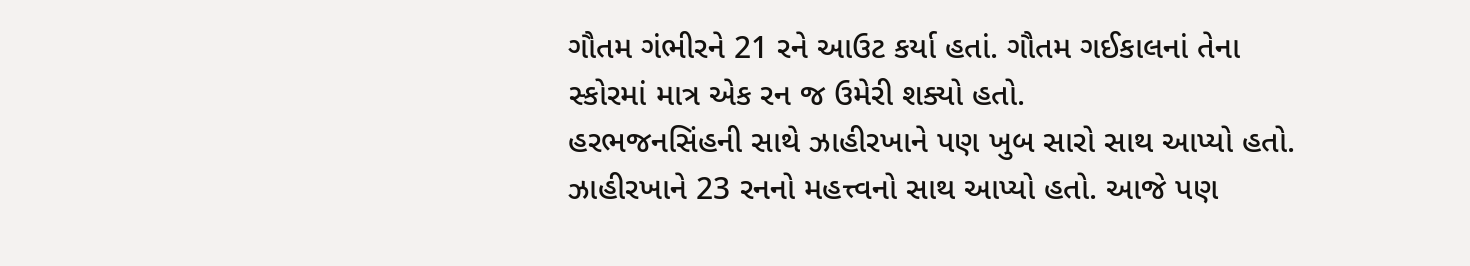ગૌતમ ગંભીરને 21 રને આઉટ કર્યા હતાં. ગૌતમ ગઈકાલનાં તેના સ્કોરમાં માત્ર એક રન જ ઉમેરી શક્યો હતો.
હરભજનસિંહની સાથે ઝાહીરખાને પણ ખુબ સારો સાથ આપ્યો હતો. ઝાહીરખાને 23 રનનો મહત્ત્વનો સાથ આપ્યો હતો. આજે પણ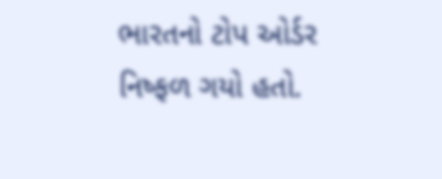ભારતનો ટોપ ઓર્ડર નિષ્ફળ ગયો હતો.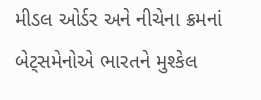મીડલ ઓર્ડર અને નીચેના ક્રમનાં બેટ્સમેનોએ ભારતને મુશ્કેલ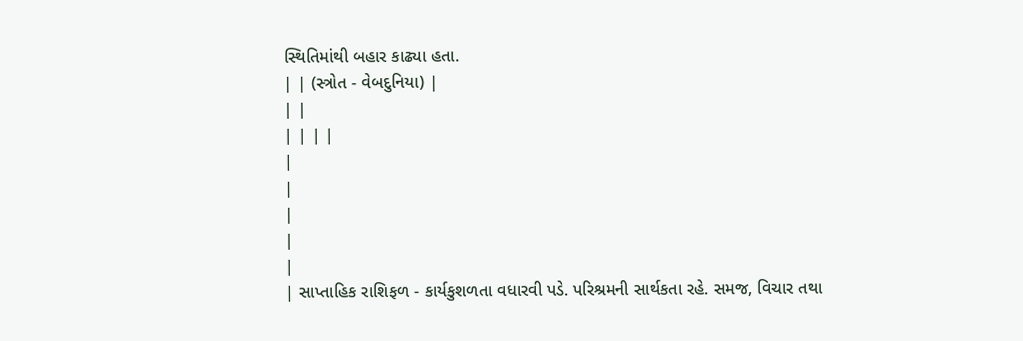સ્થિતિમાંથી બહાર કાઢ્યા હતા.
| | (સ્ત્રોત - વેબદુનિયા) |
| |
| | | |
|
|
|
|
|
| સાપ્તાહિક રાશિફળ - કાર્યકુશળતા વધારવી પડે. પરિશ્રમની સાર્થકતા રહે. સમજ, વિચાર તથા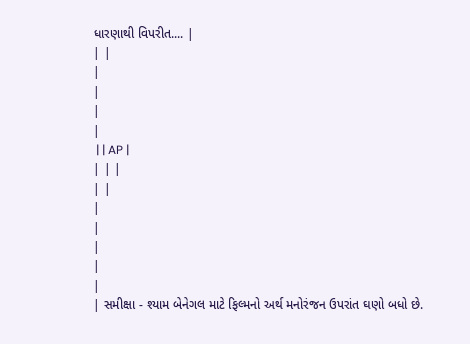ધારણાથી વિપરીત.... |
| |
|
|
|
|
 | | AP |
| | |
| |
|
|
|
|
|
| સમીક્ષા - શ્યામ બેનેગલ માટે ફિલ્મનો અર્થ મનોરંજન ઉપરાંત ઘણો બધો છે.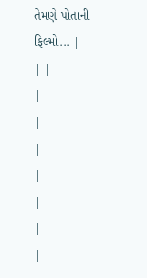તેમણે પોતાની ફિલ્મો... |
| |
|
|
|
|
|
|
|